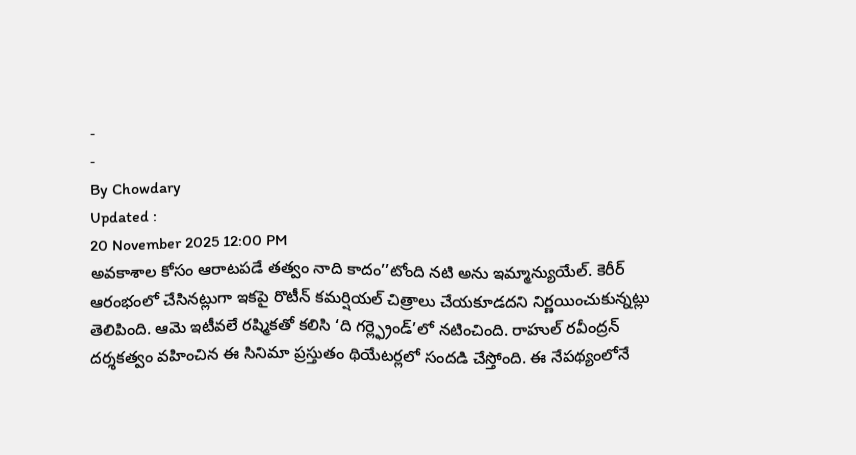-
-
By Chowdary
Updated :
20 November 2025 12:00 PM
అవకాశాల కోసం ఆరాటపడే తత్వం నాది కాదం’’టోంది నటి అను ఇమ్మాన్యుయేల్. కెరీర్ ఆరంభంలో చేసినట్లుగా ఇకపై రొటీన్ కమర్షియల్ చిత్రాలు చేయకూడదని నిర్ణయించుకున్నట్లు తెలిపింది. ఆమె ఇటీవలే రష్మికతో కలిసి ‘ది గర్ల్ఫ్రెండ్’లో నటించింది. రాహుల్ రవీంద్రన్ దర్శకత్వం వహించిన ఈ సినిమా ప్రస్తుతం థియేటర్లలో సందడి చేస్తోంది. ఈ నేపథ్యంలోనే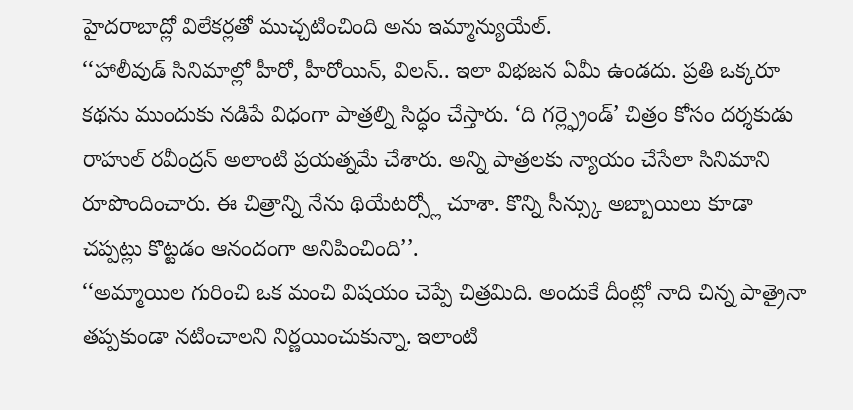హైదరాబాద్లో విలేకర్లతో ముచ్చటించింది అను ఇమ్మాన్యుయేల్.
‘‘హాలీవుడ్ సినిమాల్లో హీరో, హీరోయిన్, విలన్.. ఇలా విభజన ఏమీ ఉండదు. ప్రతి ఒక్కరూ కథను ముందుకు నడిపే విధంగా పాత్రల్ని సిద్ధం చేస్తారు. ‘ది గర్ల్ఫ్రెండ్’ చిత్రం కోసం దర్శకుడు రాహుల్ రవీంద్రన్ అలాంటి ప్రయత్నమే చేశారు. అన్ని పాత్రలకు న్యాయం చేసేలా సినిమాని రూపొందించారు. ఈ చిత్రాన్ని నేను థియేటర్స్లో చూశా. కొన్ని సీన్స్కు అబ్బాయిలు కూడా చప్పట్లు కొట్టడం ఆనందంగా అనిపించింది’’.
‘‘అమ్మాయిల గురించి ఒక మంచి విషయం చెప్పే చిత్రమిది. అందుకే దీంట్లో నాది చిన్న పాత్రైనా తప్పకుండా నటించాలని నిర్ణయించుకున్నా. ఇలాంటి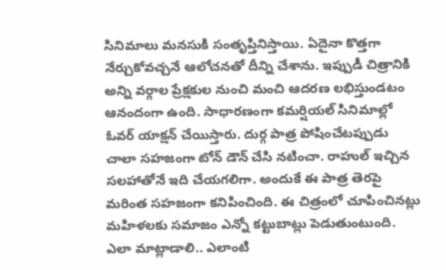సినిమాలు మనసుకి సంతృప్తినిస్తాయి. ఏదైనా కొత్తగా నేర్చుకోవచ్చనే ఆలోచనతో దీన్ని చేశాను. ఇప్పుడీ చిత్రానికి అన్ని వర్గాల ప్రేక్షకుల నుంచి మంచి ఆదరణ లభిస్తుండటం ఆనందంగా ఉంది. సాధారణంగా కమర్షియల్ సినిమాల్లో ఓవర్ యాక్షన్ చేయిస్తారు. దుర్గ పాత్ర పోషించేటప్పుడు చాలా సహజంగా టోన్ డౌన్ చేసి నటించా. రాహుల్ ఇచ్చిన సలహాతోనే ఇది చేయగలిగా. అందుకే ఈ పాత్ర తెరపై మరింత సహజంగా కనిపించింది. ఈ చిత్రంలో చూపించినట్లు మహిళలకు సమాజం ఎన్నో కట్టుబాట్లు పెడుతుంటుంది. ఎలా మాట్లాడాలి.. ఎలాంటి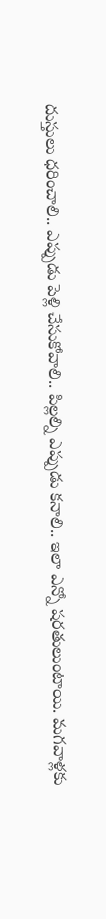దుస్తులు ధరించాలి.. ఎప్పుడు పెళ్లి చేసుకోవాలి.. పిల్లల్ని ఎప్పుడు కనాలి.. ఇలా ఎన్నో షరతులుంటాయి. మగవాళ్లకు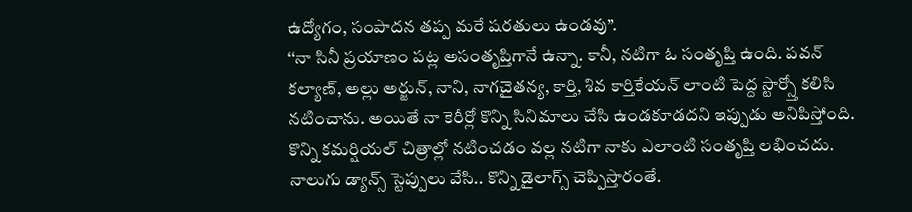ఉద్యోగం, సంపాదన తప్ప మరే షరతులు ఉండవు’’.
‘‘నా సినీ ప్రయాణం పట్ల అసంతృప్తిగానే ఉన్నా. కానీ, నటిగా ఓ సంతృప్తి ఉంది. పవన్ కల్యాణ్, అల్లు అర్జున్, నాని, నాగచైతన్య, కార్తి, శివ కార్తికేయన్ లాంటి పెద్ద స్టార్స్తో కలిసి నటించాను. అయితే నా కెరీర్లో కొన్ని సినిమాలు చేసి ఉండకూడదని ఇప్పుడు అనిపిస్తోంది. కొన్ని కమర్షియల్ చిత్రాల్లో నటించడం వల్ల నటిగా నాకు ఎలాంటి సంతృప్తి లభించదు. నాలుగు డ్యాన్స్ స్టెప్పులు వేసి.. కొన్ని డైలాగ్స్ చెప్పిస్తారంతే.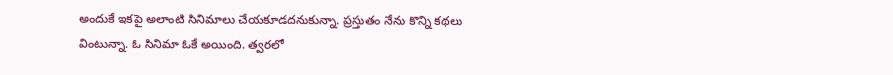అందుకే ఇకపై అలాంటి సినిమాలు చేయకూడదనుకున్నా. ప్రస్తుతం నేను కొన్ని కథలు వింటున్నా. ఓ సినిమా ఓకే అయింది. త్వరలో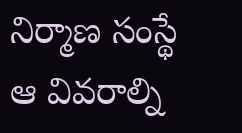నిర్మాణ సంస్థే ఆ వివరాల్ని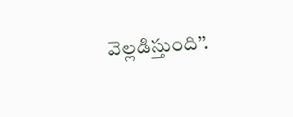వెల్లడిస్తుంది’’.